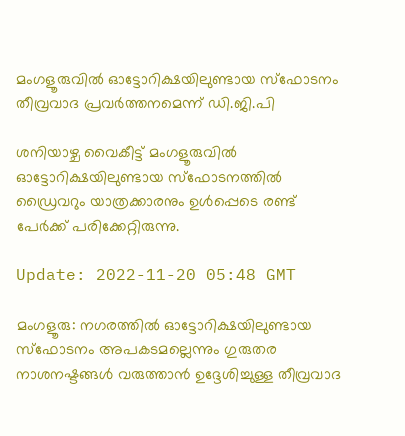മംഗളൂരുവിൽ ഓട്ടോറിക്ഷയിലുണ്ടായ സ്‌ഫോടനം തീവ്രവാദ പ്രവർത്തനമെന്ന് ഡി.ജി.പി

ശനിയാഴ്ച വൈകീട്ട് മംഗളൂരുവിൽ ഓട്ടോറിക്ഷയിലുണ്ടായ സ്‌ഫോടനത്തിൽ ഡ്രൈവറും യാത്രക്കാരനും ഉൾപ്പെടെ രണ്ട് പേർക്ക് പരിക്കേറ്റിരുന്നു.

Update: 2022-11-20 05:48 GMT

മംഗളൂരു: നഗരത്തിൽ ഓട്ടോറിക്ഷയിലുണ്ടായ സ്‌ഫോടനം അപകടമല്ലെന്നും ഗുരുതര നാശനഷ്ടങ്ങൾ വരുത്താൻ ഉദ്ദേശിച്ചുള്ള തീവ്രവാദ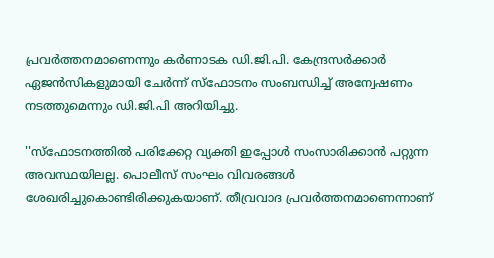പ്രവർത്തനമാണെന്നും കർണാടക ഡി.ജി.പി. കേന്ദ്രസർക്കാർ ഏജൻസികളുമായി ചേർന്ന് സ്‌ഫോടനം സംബന്ധിച്ച് അന്വേഷണം നടത്തുമെന്നും ഡി.ജി.പി അറിയിച്ചു.

''സ്‌ഫോടനത്തിൽ പരിക്കേറ്റ വ്യക്തി ഇപ്പോൾ സംസാരിക്കാൻ പറ്റുന്ന അവസ്ഥയിലല്ല. പൊലീസ് സംഘം വിവരങ്ങൾ ശേഖരിച്ചുകൊണ്ടിരിക്കുകയാണ്. തീവ്രവാദ പ്രവർത്തനമാണെന്നാണ്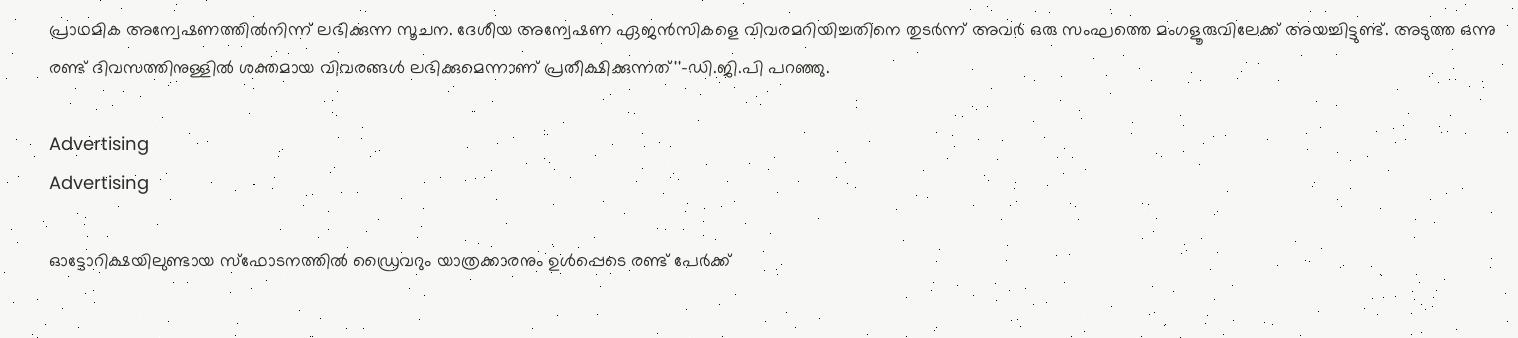പ്രാഥമിക അന്വേഷണത്തിൽനിന്ന് ലഭിക്കുന്ന സൂചന. ദേശീയ അന്വേഷണ ഏജൻസികളെ വിവരമറിയിച്ചതിനെ തുടർന്ന് അവർ ഒരു സംഘത്തെ മംഗളൂരുവിലേക്ക് അയച്ചിട്ടുണ്ട്. അടുത്ത ഒന്നു രണ്ട് ദിവസത്തിനുള്ളിൽ ശക്തമായ വിവരങ്ങൾ ലഭിക്കുമെന്നാണ് പ്രതീക്ഷിക്കുന്നത്''-ഡി.ജി.പി പറഞ്ഞു.

Advertising
Advertising

ഓട്ടോറിക്ഷയിലുണ്ടായ സ്‌ഫോടനത്തിൽ ഡ്രൈവറും യാത്രക്കാരനും ഉൾപ്പെടെ രണ്ട് പേർക്ക്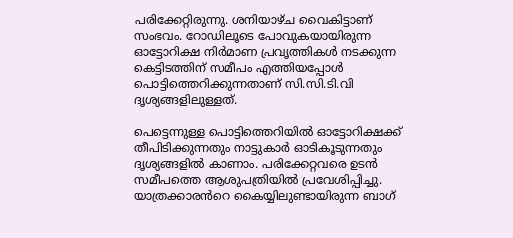പരിക്കേറ്റിരുന്നു. ശനിയാഴ്ച വൈകിട്ടാണ് സംഭവം. റോഡിലൂടെ പോവുകയായിരുന്ന ഓട്ടോറിക്ഷ നിർമാണ പ്രവൃത്തികൾ നടക്കുന്ന കെട്ടിടത്തിന് സമീപം എത്തിയപ്പോൾ പൊട്ടിത്തെറിക്കുന്നതാണ് സി.സി.ടി.വി ദൃശ്യങ്ങളിലുള്ളത്.

പെട്ടെന്നുള്ള പൊട്ടിത്തെറിയിൽ ഓട്ടോറിക്ഷക്ക് തീപിടിക്കുന്നതും നാട്ടുകാർ ഓടികൂടുന്നതും ദൃശ്യങ്ങളിൽ കാണാം. പരിക്കേറ്റവരെ ഉടൻ സമീപത്തെ ആശുപത്രിയിൽ പ്രവേശിപ്പിച്ചു. യാത്രക്കാരൻറെ കൈയ്യിലുണ്ടായിരുന്ന ബാഗ്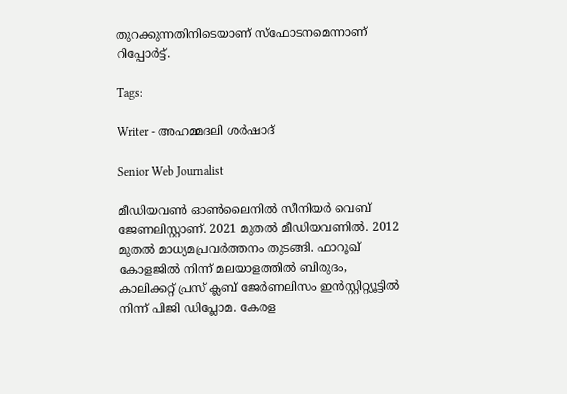തുറക്കുന്നതിനിടെയാണ് സ്‌ഫോടനമെന്നാണ് റിപ്പോർട്ട്.

Tags:

Writer - അഹമ്മദലി ശര്‍ഷാദ്

Senior Web Journalist

മീഡിയവൺ ഓൺലൈനിൽ സീനിയർ വെബ് ജേണലിസ്റ്റാണ്. 2021 മുതൽ മീഡിയവണിൽ. 2012 മുതൽ മാധ്യമപ്രവർത്തനം തുടങ്ങി. ഫാറൂഖ് കോളജിൽ നിന്ന് മലയാളത്തിൽ ബിരുദം, കാലിക്കറ്റ് പ്രസ് ക്ലബ് ജേർണലിസം ഇൻസ്റ്റിറ്റ്യൂട്ടിൽ നിന്ന് പിജി ഡിപ്ലോമ. കേരള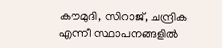കൗമുദി, സിറാജ്, ചന്ദ്രിക എന്നീ സ്ഥാപനങ്ങളിൽ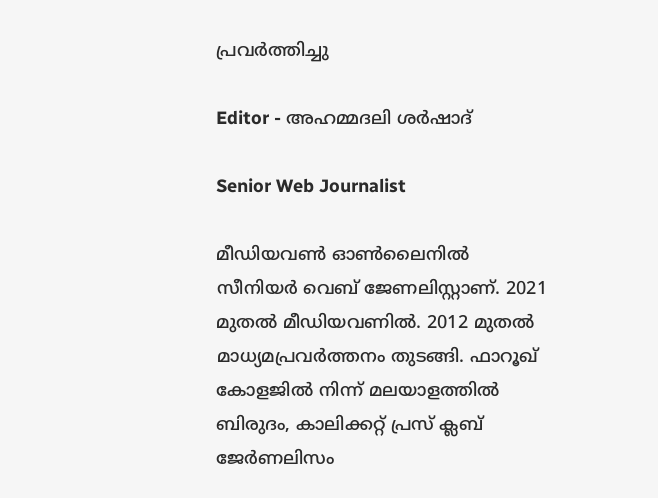പ്രവർത്തിച്ചു

Editor - അഹമ്മദലി ശര്‍ഷാദ്

Senior Web Journalist

മീഡിയവൺ ഓൺലൈനിൽ സീനിയർ വെബ് ജേണലിസ്റ്റാണ്. 2021 മുതൽ മീഡിയവണിൽ. 2012 മുതൽ മാധ്യമപ്രവർത്തനം തുടങ്ങി. ഫാറൂഖ് കോളജിൽ നിന്ന് മലയാളത്തിൽ ബിരുദം, കാലിക്കറ്റ് പ്രസ് ക്ലബ് ജേർണലിസം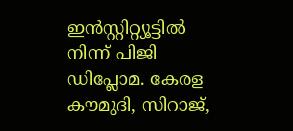ഇൻസ്റ്റിറ്റ്യൂട്ടിൽ നിന്ന് പിജി ഡിപ്ലോമ. കേരള കൗമുദി, സിറാജ്,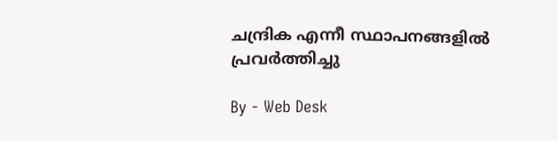ചന്ദ്രിക എന്നീ സ്ഥാപനങ്ങളിൽ പ്രവർത്തിച്ചു

By - Web Desk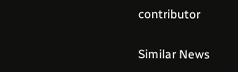contributor

Similar News